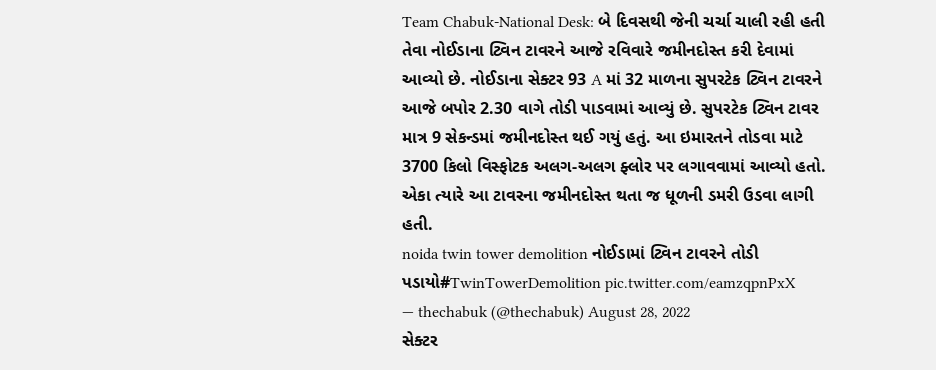Team Chabuk-National Desk: બે દિવસથી જેની ચર્ચા ચાલી રહી હતી તેવા નોઈડાના ટ્વિન ટાવરને આજે રવિવારે જમીનદોસ્ત કરી દેવામાં આવ્યો છે. નોઈડાના સેક્ટર 93 A માં 32 માળના સુપરટેક ટ્વિન ટાવરને આજે બપોર 2.30 વાગે તોડી પાડવામાં આવ્યું છે. સુપરટેક ટ્વિન ટાવર માત્ર 9 સેકન્ડમાં જમીનદોસ્ત થઈ ગયું હતું. આ ઇમારતને તોડવા માટે 3700 કિલો વિસ્ફોટક અલગ-અલગ ફ્લોર પર લગાવવામાં આવ્યો હતો. એકા ત્યારે આ ટાવરના જમીનદોસ્ત થતા જ ધૂળની ડમરી ઉડવા લાગી હતી.
noida twin tower demolition નોઈડામાં ટ્વિન ટાવરને તોડી પડાયો#TwinTowerDemolition pic.twitter.com/eamzqpnPxX
— thechabuk (@thechabuk) August 28, 2022
સેક્ટર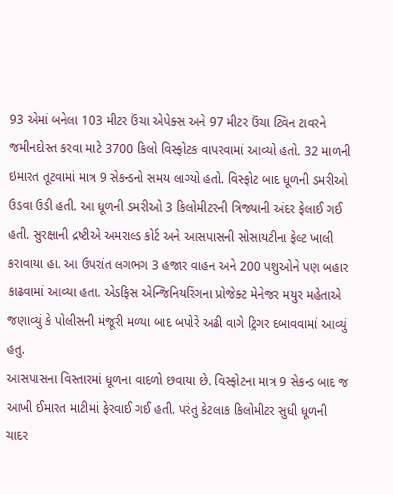93 એમાં બનેલા 103 મીટર ઉંચા એપેક્સ અને 97 મીટર ઉંચા ટ્વિન ટાવરને જમીનદોસ્ત કરવા માટે 3700 કિલો વિસ્ફોટક વાપરવામાં આવ્યો હતો. 32 માળની ઇમારત તૂટવામાં માત્ર 9 સેકન્ડનો સમય લાગ્યો હતો. વિસ્ફોટ બાદ ધૂળની ડમરીઓ ઉડવા ઉડી હતી. આ ધૂળની ડમરીઓ 3 કિલોમીટરની ત્રિજ્યાની અંદર ફેલાઈ ગઈ હતી. સુરક્ષાની દ્રષ્ટીએ અમરાલ્ડ કોર્ટ અને આસપાસની સોસાયટીના ફેલ્ટ ખાલી કરાવાયા હા. આ ઉપરાંત લગભગ 3 હજાર વાહન અને 200 પશુઓને પણ બહાર કાઢવામાં આવ્યા હતા. એડફિસ એન્જિનિયરિંગના પ્રોજેક્ટ મેનેજર મયુર મહેતાએ જણાવ્યું કે પોલીસની મંજૂરી મળ્યા બાદ બપોરે અઢી વાગે ટ્રિગર દબાવવામાં આવ્યું હતુ.
આસપાસના વિસ્તારમાં ધૂળના વાદળો છવાયા છે. વિસ્ફોટના માત્ર 9 સેકન્ડ બાદ જ આખી ઈમારત માટીમાં ફેરવાઈ ગઈ હતી. પરંતુ કેટલાક કિલોમીટર સુધી ધૂળની ચાદર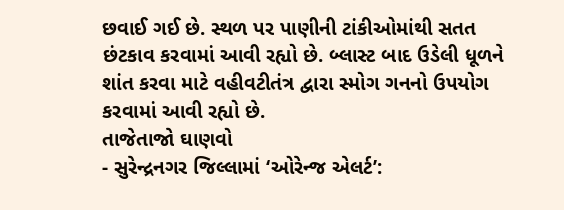છવાઈ ગઈ છે. સ્થળ પર પાણીની ટાંકીઓમાંથી સતત છંટકાવ કરવામાં આવી રહ્યો છે. બ્લાસ્ટ બાદ ઉડેલી ધૂળને શાંત કરવા માટે વહીવટીતંત્ર દ્વારા સ્મોગ ગનનો ઉપયોગ કરવામાં આવી રહ્યો છે.
તાજેતાજો ઘાણવો
- સુરેન્દ્રનગર જિલ્લામાં ‘ઓરેન્જ એલર્ટ’: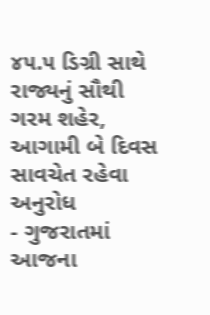૪૫.૫ ડિગ્રી સાથે રાજ્યનું સૌથી ગરમ શહેર, આગામી બે દિવસ સાવચેત રહેવા અનુરોધ
- ગુજરાતમાં આજના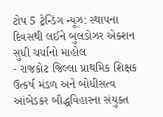ટોપ 5 ટ્રેન્ડિંગ ન્યૂઝ: સ્થાપના દિવસથી લઈને બુલડોઝર એક્શન સુધી ચર્ચાનો માહોલ
- રાજકોટ જિલ્લા પ્રાથમિક શિક્ષક ઉત્કર્ષ મંડળ અને બોધીસત્વ આંબેડકર બૌદ્ધવિહારના સંયુક્ત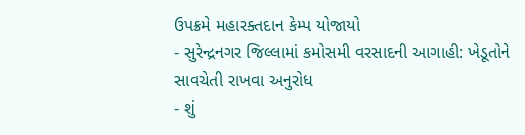ઉપક્રમે મહારક્તદાન કેમ્પ યોજાયો
- સુરેન્દ્રનગર જિલ્લામાં કમોસમી વરસાદની આગાહી: ખેડૂતોને સાવચેતી રાખવા અનુરોધ
- શું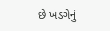છે ખડગેનું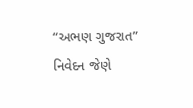“અભણ ગુજરાત” નિવેદન જેણે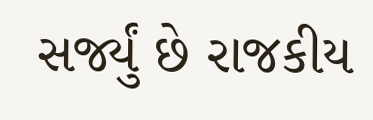સર્જ્યું છે રાજકીય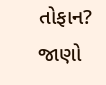તોફાન? જાણો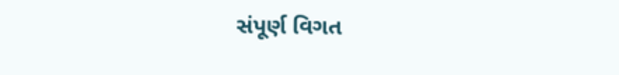સંપૂર્ણ વિગત